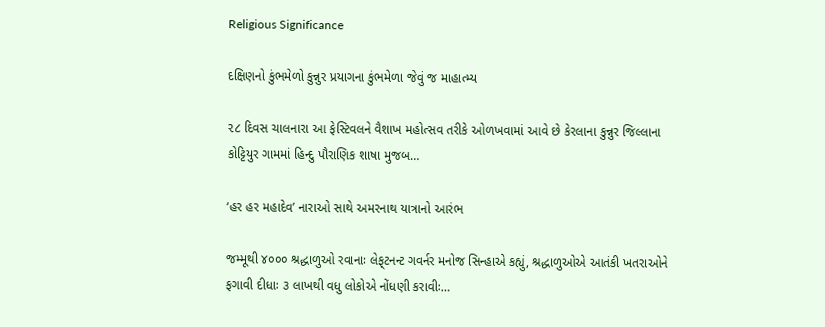Religious Significance

દક્ષિણનો કુંભમેળો કુન્નુર પ્રયાગના કુંભમેળા જેવું જ માહાત્‍મ્‍ય

૨૮ દિવસ ચાલનારા આ ફેસ્‍ટિવલને વૈશાખ મહોત્‍સવ તરીકે ઓળખવામાં આવે છે કેરલાના કુન્નુર જિલ્લાના કોટ્ટિયુર ગામમાં હિન્‍દુ પૌરાણિક શાષા મુજબ…

‘હર હર મહાદેવ’ નારાઓ સાથે અમરનાથ યાત્રાનો આરંભ

જમ્‍મૂથી ૪૦૦૦ શ્રદ્ધાળુઓ રવાનાઃ લેફ્‌ટનન્‍ટ ગવર્નર મનોજ સિન્‍હાએ કહ્યું, શ્રદ્ધાળુઓએ આતંકી ખતરાઓને ફગાવી દીધાઃ ૩ લાખથી વધુ લોકોએ નોંધણી કરાવીઃ…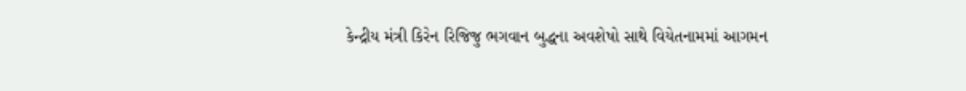કેન્દ્રીય મંત્રી કિરેન રિજિજુ ભગવાન બુદ્ધના અવશેષો સાથે વિયેતનામમાં આગમન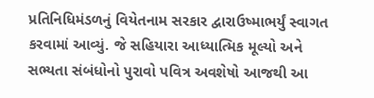પ્રતિનિધિમંડળનું વિયેતનામ સરકાર દ્વારાઉષ્માભર્યું સ્વાગત કરવામાં આવ્યું. જે સહિયારા આધ્યાત્મિક મૂલ્યો અને સભ્યતા સંબંધોનો પુરાવો પવિત્ર અવશેષો આજથી આ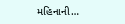મહિનાની…